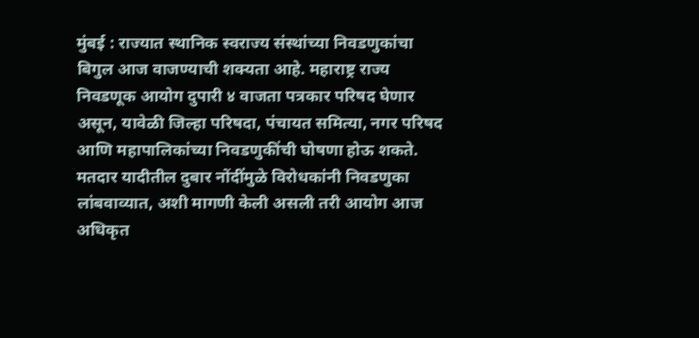मुंबई : राज्यात स्थानिक स्वराज्य संस्थांच्या निवडणुकांचा बिगुल आज वाजण्याची शक्यता आहे. महाराष्ट्र राज्य निवडणूक आयोग दुपारी ४ वाजता पत्रकार परिषद घेणार असून, यावेळी जिल्हा परिषदा, पंचायत समित्या, नगर परिषद आणि महापालिकांच्या निवडणुकींची घोषणा होऊ शकते.
मतदार यादीतील दुबार नोंदींमुळे विरोधकांनी निवडणुका लांबवाव्यात, अशी मागणी केली असली तरी आयोग आज अधिकृत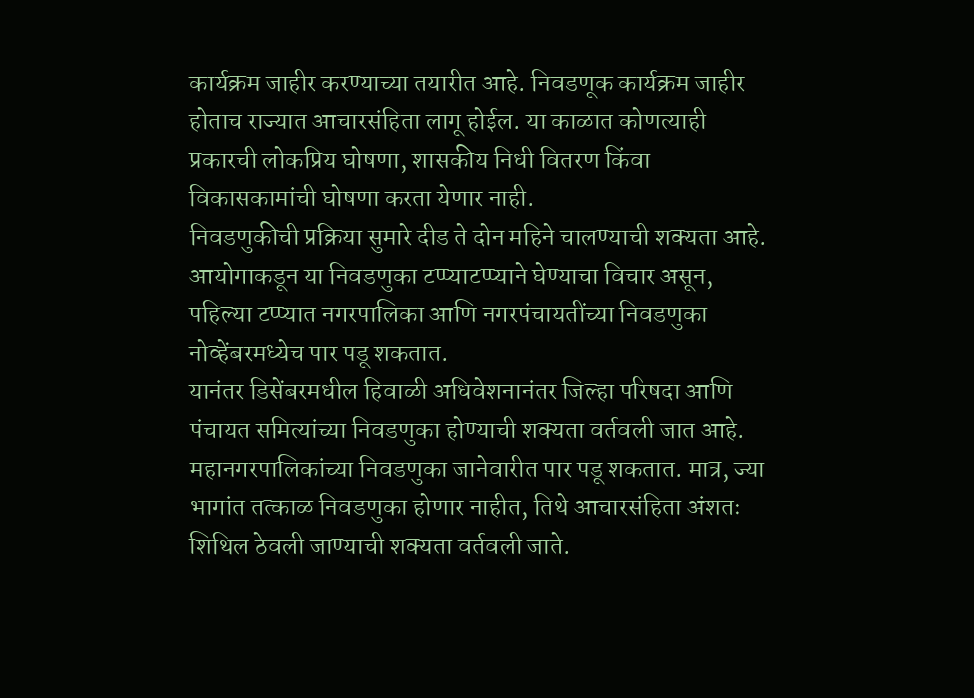कार्यक्रम जाहीर करण्याच्या तयारीत आहे. निवडणूक कार्यक्रम जाहीर होताच राज्यात आचारसंहिता लागू होईल. या काळात कोणत्याही प्रकारची लोकप्रिय घोषणा, शासकीय निधी वितरण किंवा विकासकामांची घोषणा करता येणार नाही.
निवडणुकीची प्रक्रिया सुमारे दीड ते दोन महिने चालण्याची शक्यता आहे. आयोगाकडून या निवडणुका टप्प्याटप्प्याने घेण्याचा विचार असून, पहिल्या टप्प्यात नगरपालिका आणि नगरपंचायतींच्या निवडणुका नोव्हेंबरमध्येच पार पडू शकतात.
यानंतर डिसेंबरमधील हिवाळी अधिवेशनानंतर जिल्हा परिषदा आणि पंचायत समित्यांच्या निवडणुका होण्याची शक्यता वर्तवली जात आहे. महानगरपालिकांच्या निवडणुका जानेवारीत पार पडू शकतात. मात्र, ज्या भागांत तत्काळ निवडणुका होणार नाहीत, तिथे आचारसंहिता अंशतः शिथिल ठेवली जाण्याची शक्यता वर्तवली जाते.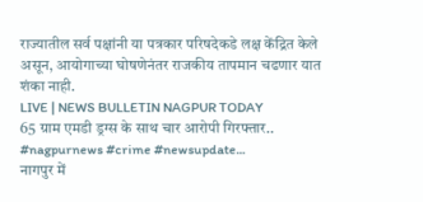राज्यातील सर्व पक्षांनी या पत्रकार परिषदेकडे लक्ष केंद्रित केले असून, आयोगाच्या घोषणेनंतर राजकीय तापमान चढणार यात शंका नाही.
LIVE | NEWS BULLETIN NAGPUR TODAY
65 ग्राम एमडी ड्रग्स के साथ चार आरोपी गिरफ्तार.. #nagpurnews #crime #newsupdate...
नागपुर में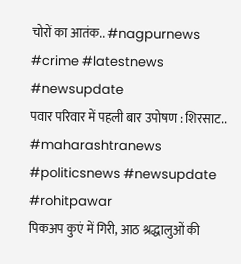चोरों का आतंक.. #nagpurnews #crime #latestnews #newsupdate
पवार परिवार में पहली बार उपोषण : शिरसाट.. #maharashtranews #politicsnews #newsupdate #rohitpawar
पिकअप कुएं में गिरी, आठ श्रद्धालुओं की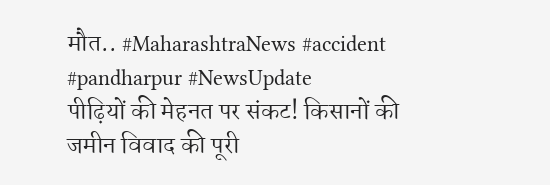मौत.. #MaharashtraNews #accident #pandharpur #NewsUpdate
पीढ़ियों की मेहनत पर संकट! किसानों की जमीन विवाद की पूरी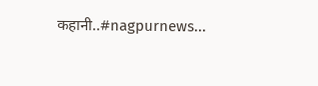कहानी..#nagpurnews...